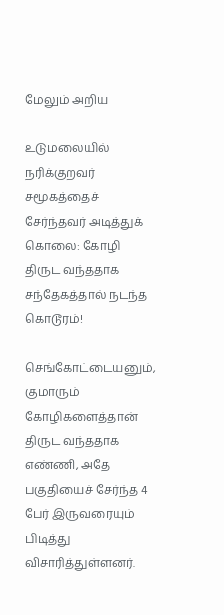மேலும் அறிய

உடுமலையில் நரிக்குறவர் சமூகத்தைச் சேர்ந்தவர் அடித்துக் கொலை: கோழி திருட வந்ததாக சந்தேகத்தால் நடந்த கொடூரம்!

செங்கோட்டையனும், குமாரும் கோழிகளைத்தான் திருட வந்ததாக எண்ணி, அதே பகுதியைச் சேர்ந்த 4 பேர் இருவரையும் பிடித்து விசாரித்துள்ளனர்.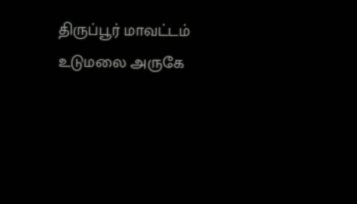திருப்பூர் மாவட்டம் உடுமலை அருகே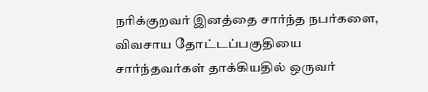நரிக்குறவர் இனத்தை சார்ந்த நபர்களை, விவசாய தோட்டப்பகுதியை சார்ந்தவர்கள் தாக்கியதில் ஒருவர்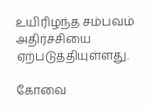உயிரிழந்த சம்பவம் அதிர்ச்சியை ஏற்படுத்தியுள்ளது.

கோவை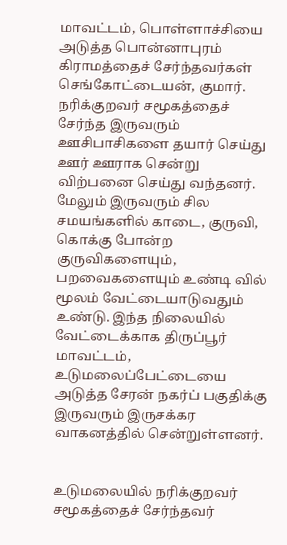மாவட்டம், பொள்ளாச்சியை அடுத்த பொன்னாபுரம் கிராமத்தைச் சேர்ந்தவர்கள் செங்கோட்டையன், குமார். நரிக்குறவர் சமூகத்தைச் சேர்ந்த இருவரும் ஊசிபாசிகளை தயார் செய்து ஊர் ஊராக சென்று விற்பனை செய்து வந்தனர். மேலும் இருவரும் சில சமயங்களில் காடை, குருவி, கொக்கு போன்ற குருவிகளையும், பறவைகளையும் உண்டி வில் மூலம் வேட்டையாடுவதும் உண்டு. இந்த நிலையில் வேட்டைக்காக திருப்பூர் மாவட்டம், உடுமலைப்பேட்டையை அடுத்த சேரன் நகர்ப் பகுதிக்கு இருவரும் இருசக்கர வாகனத்தில் சென்றுள்ளனர்.


உடுமலையில் நரிக்குறவர் சமூகத்தைச் சேர்ந்தவர்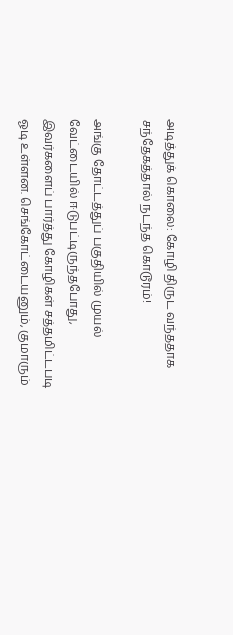அடித்துக் கொலை: கோழி திருட வந்ததாக சந்தேகத்தால் நடந்த கொடூரம்!

அங்கு தோட்டத்துப் பகுதியில் முயல் வேட்டையில் ஈடுபட்டிருந்தபோது, இவர்களைப் பார்த்து கோழிகள் சத்தமிட்டபடி ஓடி உள்ளன. செங்கோட்டையனும், குமாரும்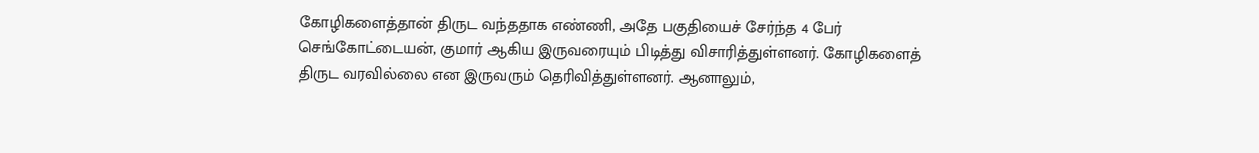கோழிகளைத்தான் திருட வந்ததாக எண்ணி, அதே பகுதியைச் சேர்ந்த 4 பேர் செங்கோட்டையன், குமார் ஆகிய இருவரையும் பிடித்து விசாரித்துள்ளனர். கோழிகளைத் திருட வரவில்லை என இருவரும் தெரிவித்துள்ளனர். ஆனாலும்,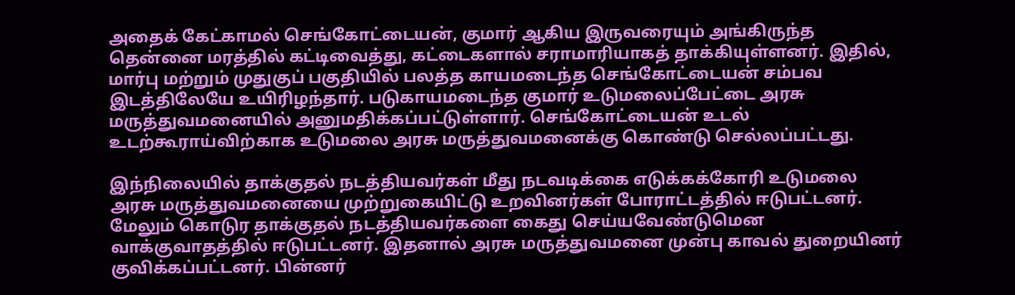அதைக் கேட்காமல் செங்கோட்டையன், குமார் ஆகிய இருவரையும் அங்கிருந்த தென்னை மரத்தில் கட்டிவைத்து, கட்டைகளால் சராமாரியாகத் தாக்கியுள்ளனர். இதில், மார்பு மற்றும் முதுகுப் பகுதியில் பலத்த காயமடைந்த செங்கோட்டையன் சம்பவ இடத்திலேயே உயிரிழந்தார். படுகாயமடைந்த குமார் உடுமலைப்பேட்டை அரசு மருத்துவமனையில் அனுமதிக்கப்பட்டுள்ளார். செங்கோட்டையன் உடல் உடற்கூராய்விற்காக உடுமலை அரசு மருத்துவமனைக்கு கொண்டு செல்லப்பட்டது.

இந்நிலையில் தாக்குதல் நடத்தியவர்கள் மீது நடவடிக்கை எடுக்கக்கோரி உடுமலை அரசு மருத்துவமனையை முற்றுகையிட்டு உறவினர்கள் போராட்டத்தில் ஈடுபட்டனர். மேலும் கொடுர தாக்குதல் நடத்தியவர்களை கைது செய்யவேண்டுமென வாக்குவாதத்தில் ஈடுபட்டனர். இதனால் அரசு மருத்துவமனை முன்பு காவல் துறையினர் குவிக்கப்பட்டனர். பின்னர்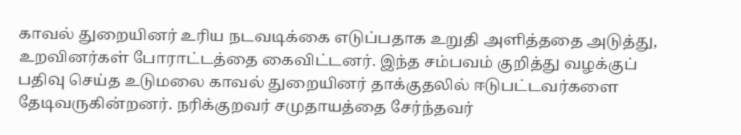காவல் துறையினர் உரிய நடவடிக்கை எடுப்பதாக உறுதி அளித்ததை அடுத்து, உறவினர்கள் போராட்டத்தை கைவிட்டனர். இந்த சம்பவம் குறித்து வழக்குப் பதிவு செய்த உடுமலை காவல் துறையினர் தாக்குதலில் ஈடுபட்டவர்களை தேடிவருகின்றனர். நரிக்குறவர் சமுதாயத்தை சேர்ந்தவர்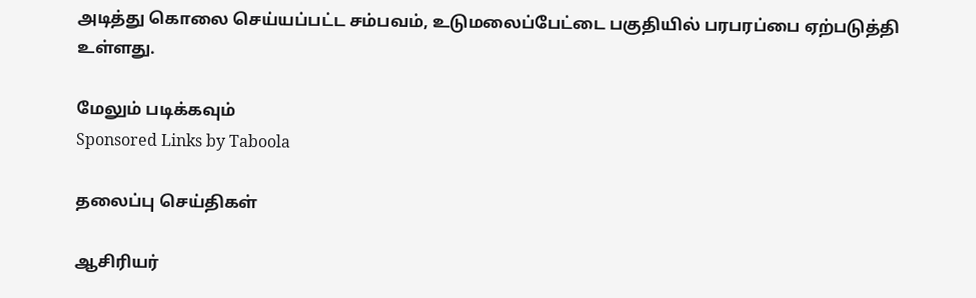அடித்து கொலை செய்யப்பட்ட சம்பவம், உடுமலைப்பேட்டை பகுதியில் பரபரப்பை ஏற்படுத்தி உள்ளது.

மேலும் படிக்கவும்
Sponsored Links by Taboola

தலைப்பு செய்திகள்

ஆசிரியர்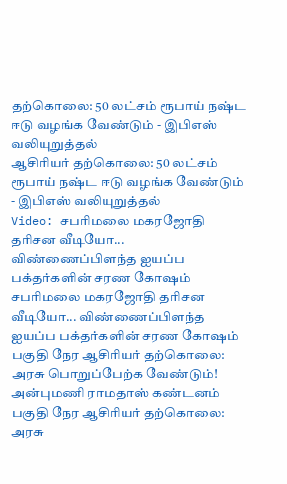தற்கொலை: 50 லட்சம் ரூபாய் நஷ்ட ஈடு வழங்க வேண்டும் - இபிஎஸ் வலியுறுத்தல்
ஆசிரியர் தற்கொலை: 50 லட்சம் ரூபாய் நஷ்ட ஈடு வழங்க வேண்டும் - இபிஎஸ் வலியுறுத்தல்
Video: சபரிமலை மகரஜோதி தரிசன வீடியோ... விண்ணைப்பிளந்த ஐயப்ப பக்தர்களின் சரண கோஷம்
சபரிமலை மகரஜோதி தரிசன வீடியோ... விண்ணைப்பிளந்த ஐயப்ப பக்தர்களின் சரண கோஷம்
பகுதி நேர ஆசிரியர் தற்கொலை: அரசு பொறுப்பேற்க வேண்டும்! அன்புமணி ராமதாஸ் கண்டனம்
பகுதி நேர ஆசிரியர் தற்கொலை: அரசு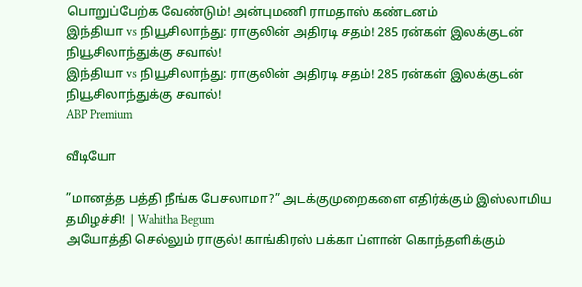பொறுப்பேற்க வேண்டும்! அன்புமணி ராமதாஸ் கண்டனம்
இந்தியா vs நியூசிலாந்து: ராகுலின் அதிரடி சதம்! 285 ரன்கள் இலக்குடன் நியூசிலாந்துக்கு சவால்!
இந்தியா vs நியூசிலாந்து: ராகுலின் அதிரடி சதம்! 285 ரன்கள் இலக்குடன் நியூசிலாந்துக்கு சவால்!
ABP Premium

வீடியோ

”மானத்த பத்தி நீங்க பேசலாமா?” அடக்குமுறைகளை எதிர்க்கும் இஸ்லாமிய தமிழச்சி! | Wahitha Begum
அயோத்தி செல்லும் ராகுல்! காங்கிரஸ் பக்கா ப்ளான் கொந்தளிக்கும்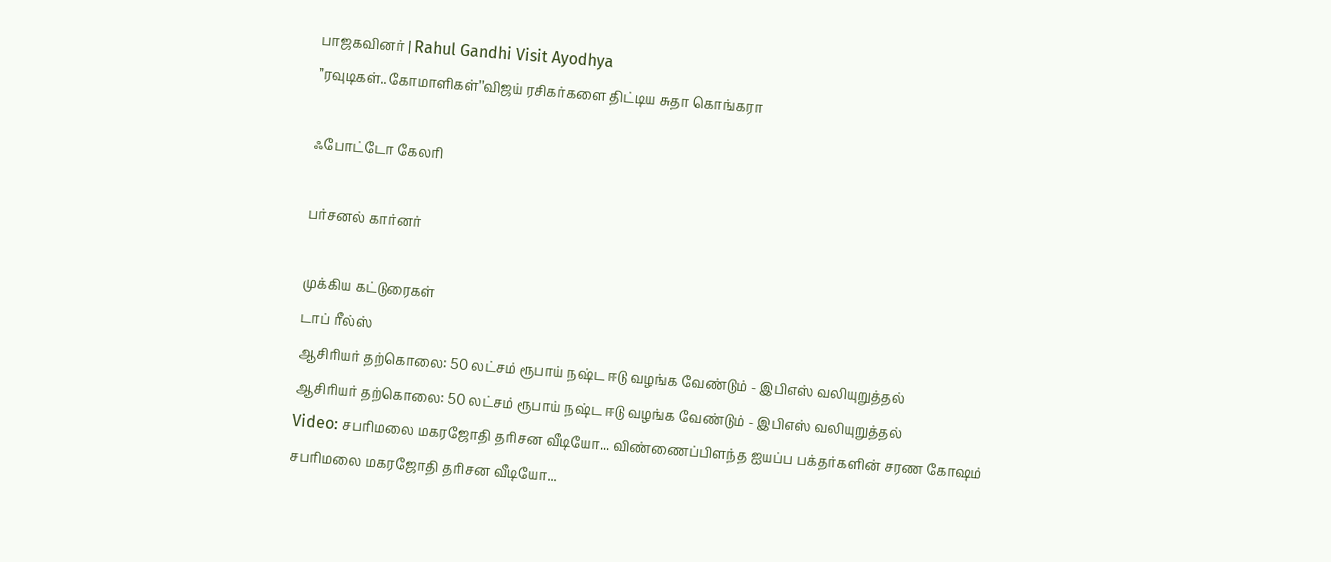பாஜகவினர் | Rahul Gandhi Visit Ayodhya
’’ரவுடிகள்..கோமாளிகள்’’விஜய் ரசிகர்களை திட்டிய சுதா கொங்கரா

ஃபோட்டோ கேலரி

பர்சனல் கார்னர்

முக்கிய கட்டுரைகள்
டாப் ரீல்ஸ்
ஆசிரியர் தற்கொலை: 50 லட்சம் ரூபாய் நஷ்ட ஈடு வழங்க வேண்டும் - இபிஎஸ் வலியுறுத்தல்
ஆசிரியர் தற்கொலை: 50 லட்சம் ரூபாய் நஷ்ட ஈடு வழங்க வேண்டும் - இபிஎஸ் வலியுறுத்தல்
Video: சபரிமலை மகரஜோதி தரிசன வீடியோ... விண்ணைப்பிளந்த ஐயப்ப பக்தர்களின் சரண கோஷம்
சபரிமலை மகரஜோதி தரிசன வீடியோ...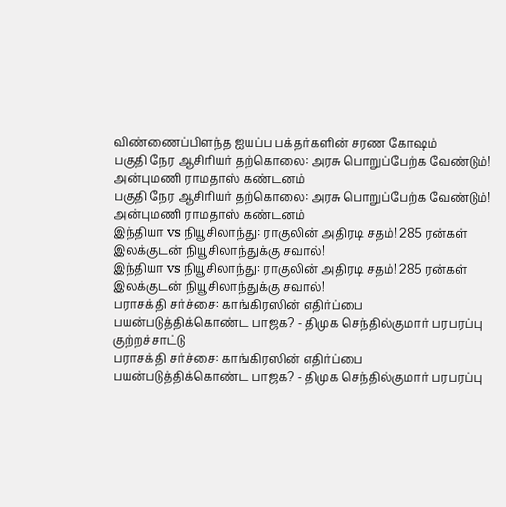விண்ணைப்பிளந்த ஐயப்ப பக்தர்களின் சரண கோஷம்
பகுதி நேர ஆசிரியர் தற்கொலை: அரசு பொறுப்பேற்க வேண்டும்! அன்புமணி ராமதாஸ் கண்டனம்
பகுதி நேர ஆசிரியர் தற்கொலை: அரசு பொறுப்பேற்க வேண்டும்! அன்புமணி ராமதாஸ் கண்டனம்
இந்தியா vs நியூசிலாந்து: ராகுலின் அதிரடி சதம்! 285 ரன்கள் இலக்குடன் நியூசிலாந்துக்கு சவால்!
இந்தியா vs நியூசிலாந்து: ராகுலின் அதிரடி சதம்! 285 ரன்கள் இலக்குடன் நியூசிலாந்துக்கு சவால்!
பராசக்தி சர்ச்சை: காங்கிரஸின் எதிர்ப்பை பயன்படுத்திக்கொண்ட பாஜக? - திமுக செந்தில்குமார் பரபரப்பு குற்றச்சாட்டு
பராசக்தி சர்ச்சை: காங்கிரஸின் எதிர்ப்பை பயன்படுத்திக்கொண்ட பாஜக? - திமுக செந்தில்குமார் பரபரப்பு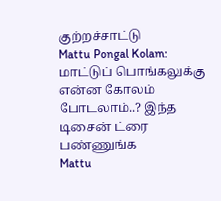குற்றச்சாட்டு
Mattu Pongal Kolam: மாட்டுப் பொங்கலுக்கு என்ன கோலம் போடலாம்..? இந்த டிசைன் ட்ரை பண்ணுங்க
Mattu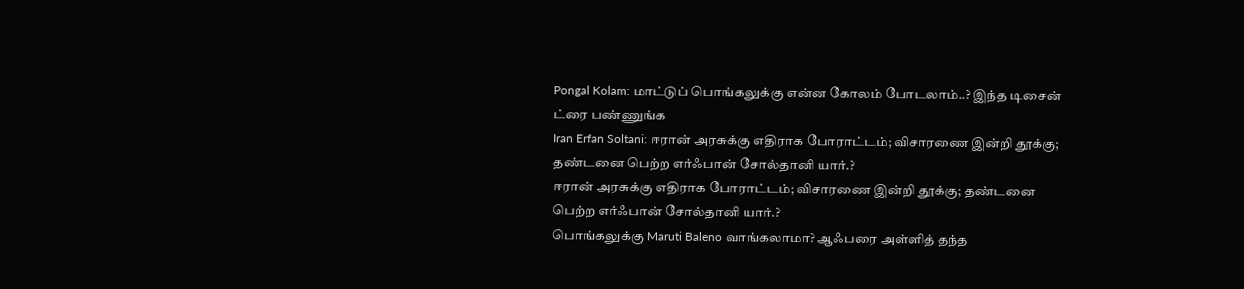Pongal Kolam: மாட்டுப் பொங்கலுக்கு என்ன கோலம் போடலாம்..? இந்த டிசைன் ட்ரை பண்ணுங்க
Iran Erfan Soltani: ஈரான் அரசுக்கு எதிராக போராட்டம்; விசாரணை இன்றி தூக்கு; தண்டனை பெற்ற எர்ஃபான் சோல்தானி யார்.?
ஈரான் அரசுக்கு எதிராக போராட்டம்; விசாரணை இன்றி தூக்கு; தண்டனை பெற்ற எர்ஃபான் சோல்தானி யார்.?
பொங்கலுக்கு Maruti Baleno வாங்கலாமா? ஆஃபரை அள்ளித் தந்த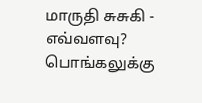மாருதி சுசுகி - எவ்வளவு?
பொங்கலுக்கு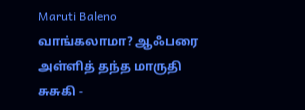Maruti Baleno வாங்கலாமா? ஆஃபரை அள்ளித் தந்த மாருதி சுசுகி -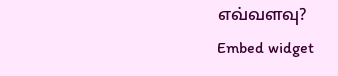எவ்வளவு?
Embed widget